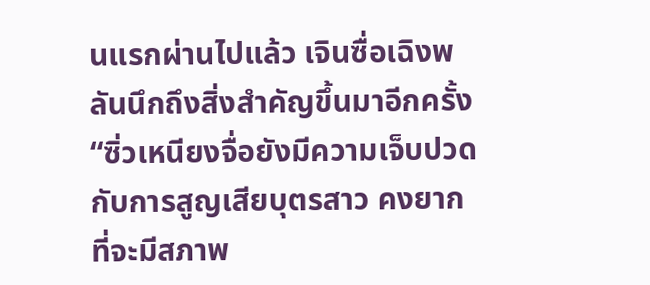นแรกผ่านไปแล้ว เจินซื่อเฉิงพลันนึกถึงสิ่งสำคัญขึ้นมาอีกครั้ง “ซิ่วเหนียงจื่อยังมีความเจ็บปวดกับการสูญเสียบุตรสาว คงยากที่จะมีสภาพ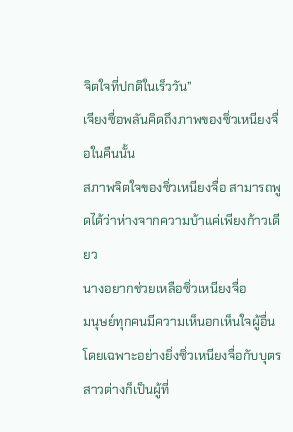จิตใจที่ปกติในเร็ววัน”
เจียงซื่อพลันคิดถึงภาพของซิ่วเหนียงจื่อในคืนนั้น
สภาพจิตใจของซิ่วเหนียงจื่อ สามารถพูดได้ว่าห่างจากความบ้าแค่เพียงก้าวเดียว
นางอยากช่วยเหลือซิ่วเหนียงจื่อ
มนุษย์ทุกคนมีความเห็นอกเห็นใจผู้อื่นโดยเฉพาะอย่างยิ่งซิ่วเหนียงจื่อกับบุตรสาวต่างก็เป็นผู้ที่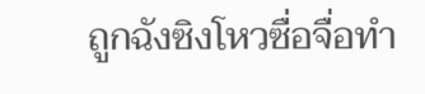ถูกฉังซิงโหวซื่อจื่อทำ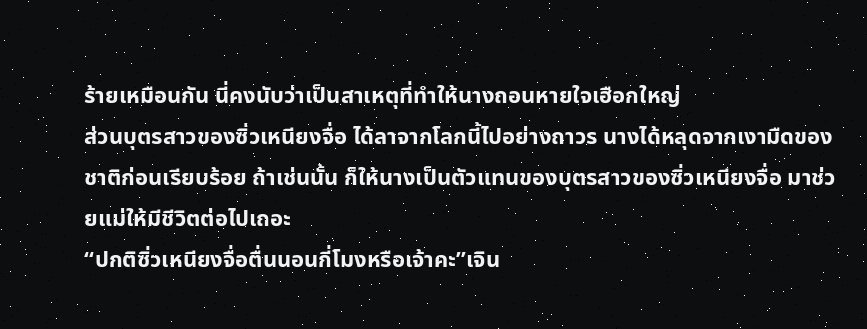ร้ายเหมือนกัน นี่คงนับว่าเป็นสาเหตุที่ทำให้นางถอนหายใจเฮือกใหญ่
ส่วนบุตรสาวของซิ่วเหนียงจื่อ ได้ลาจากโลกนี้ไปอย่างถาวร นางได้หลุดจากเงามืดของชาติก่อนเรียบร้อย ถ้าเช่นนั้น ก็ให้นางเป็นตัวแทนของบุตรสาวของซิ่วเหนียงจื่อ มาช่วยแม่ให้มีชีวิตต่อไปเถอะ
“ปกติซิ่วเหนียงจื่อตื่นนอนกี่โมงหรือเจ้าคะ”เจิน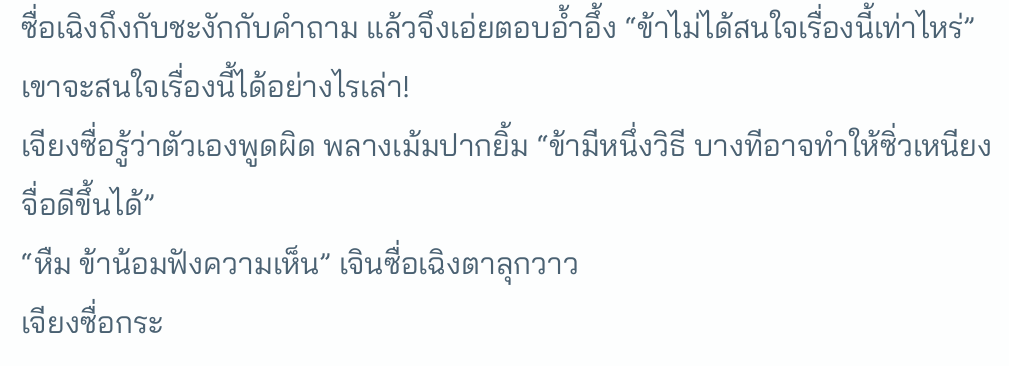ซื่อเฉิงถึงกับชะงักกับคำถาม แล้วจึงเอ่ยตอบอ้ำอึ้ง “ข้าไม่ได้สนใจเรื่องนี้เท่าไหร่”
เขาจะสนใจเรื่องนี้ได้อย่างไรเล่า!
เจียงซื่อรู้ว่าตัวเองพูดผิด พลางเม้มปากยิ้ม “ข้ามีหนึ่งวิธี บางทีอาจทำให้ซิ่วเหนียงจื่อดีขึ้นได้”
“หืม ข้าน้อมฟังความเห็น” เจินซื่อเฉิงตาลุกวาว
เจียงซื่อกระ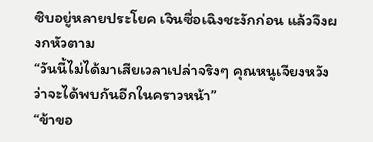ซิบอยู่หลายประโยค เจินซื่อเฉิงชะงักก่อน แล้วจึงผงกหัวตาม
“วันนี้ไม่ได้มาเสียเวลาเปล่าจริงๆ คุณหนูเจียงหวังว่าจะได้พบกันอีกในคราวหน้า”
“ข้าขอ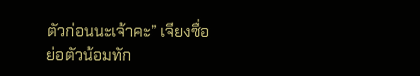ตัวก่อนนะเจ้าคะ” เจียงซื่อย่อตัวน้อมทัก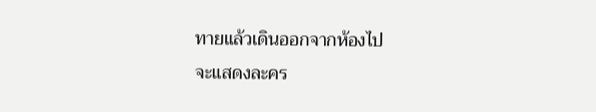ทายแล้วเดินออกจากห้องไป
จะแสดงละคร